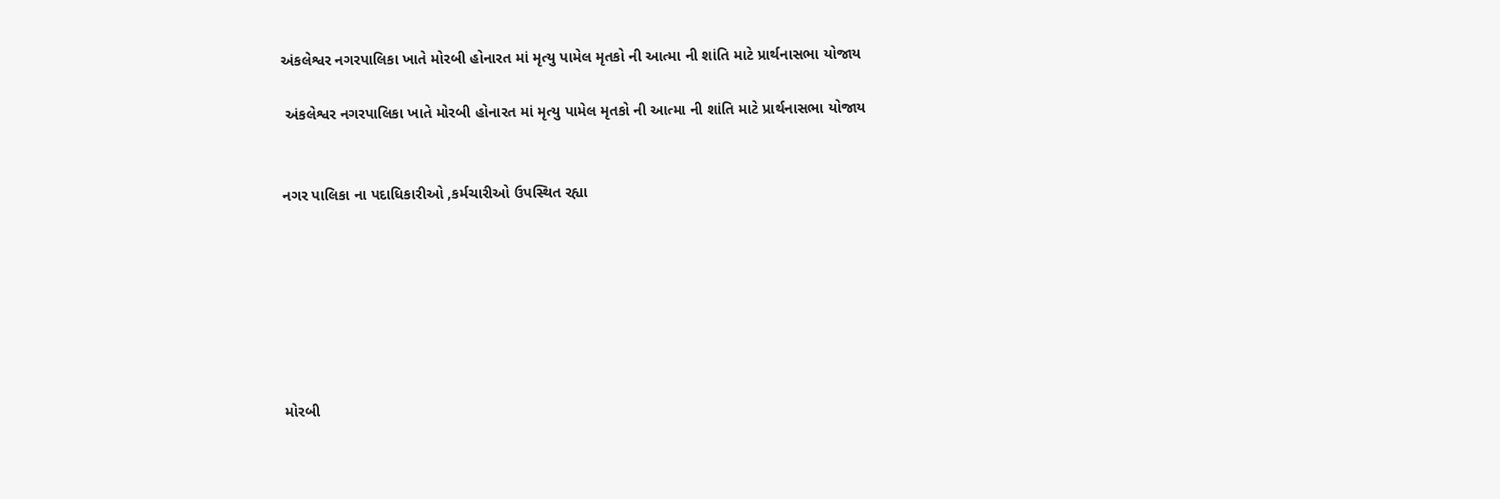અંકલેશ્વર નગરપાલિકા ખાતે મોરબી હોનારત માં મૃત્યુ પામેલ મૃતકો ની આત્મા ની શાંતિ માટે પ્રાર્થનાસભા યોજાય

 અંકલેશ્વર નગરપાલિકા ખાતે મોરબી હોનારત માં મૃત્યુ પામેલ મૃતકો ની આત્મા ની શાંતિ માટે પ્રાર્થનાસભા યોજાય


નગર પાલિકા ના પદાધિકારીઓ ,કર્મચારીઓ ઉપસ્થિત રહ્યા







મોરબી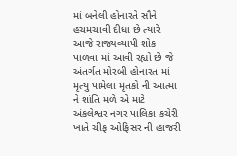માં બનેલી હોનારતે સૌને હચમચાવી દીધા છે ત્યારે આજે રાજ્યવ્યાપી શોક પાળવા માં આવી રહ્યો છે જે અંતર્ગત મોરબી હોનારત માં મૃત્યુ પામેલા મૃતકો ની આત્મા ને શાંતિ મળે એ માટે  અંકલેશ્વર નગર પાલિકા કચેરી ખાતે ચીફ ઓફિસર ની હાજરી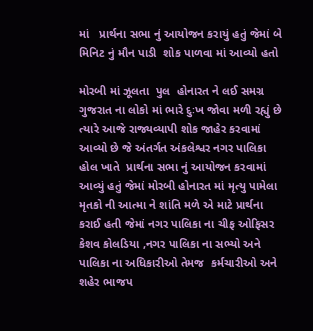માં   પ્રાર્થના સભા નું આયોજન કરાયું હતું જેમાં બે મિનિટ નું મૌન પાડી  શોક પાળવા માં આવ્યો હતો

મોરબી માં ઝૂલતા  પુલ  હોનારત ને લઈ સમગ્ર ગુજરાત ના લોકો માં ભારે દુઃખ જોવા મળી રહ્યું છે ત્યારે આજે રાજ્યવ્યાપી શોક જાહેર કરવામાં આવ્યો છે જે અંતર્ગત અંકલેશ્વર નગર પાલિકા  હોલ ખાતે  પ્રાર્થના સભા નું આયોજન કરવામાં આવ્યું હતું જેમાં મોરબી હોનારત માં મૃત્યુ પામેલા મૃતકો ની આત્મા ને શાંતિ મળે એ માટે પ્રાર્થના કરાઈ હતી જેમાં નગર પાલિકા ના ચીફ ઓફિસર કેશવ કોલડિયા ,નગર પાલિકા ના સભ્યો અને પાલિકા ના અધિકારીઓ તેમજ  કર્મચારીઓ અને શહેર ભાજપ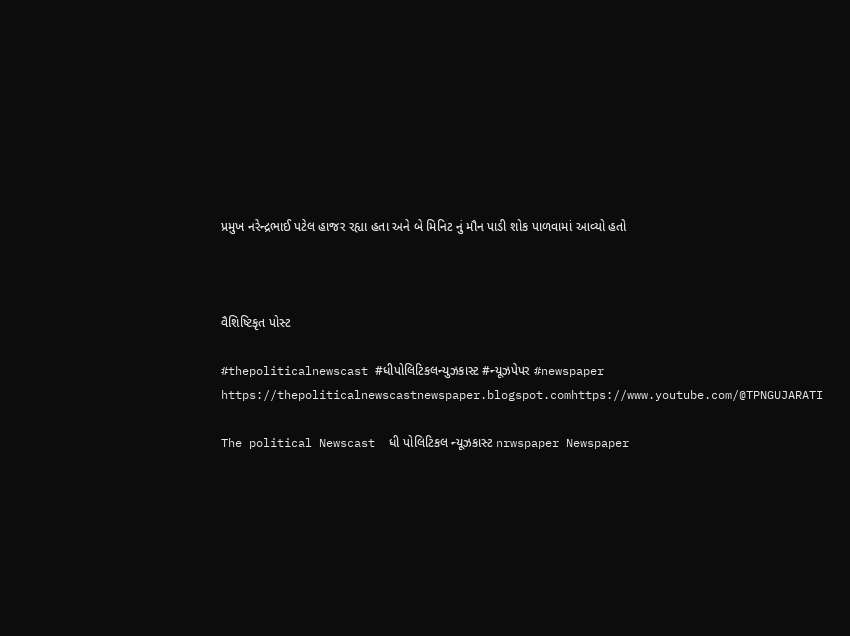પ્રમુખ નરેન્દ્રભાઈ પટેલ હાજર રહ્યા હતા અને બે મિનિટ નું મૌન પાડી શોક પાળવામાં આવ્યો હતો



વૈશિષ્ટિકૃત પોસ્ટ

#thepoliticalnewscast #ધીપોલિટિકલન્યુઝકાસ્ટ #ન્યૂઝપેપર #newspaper https://thepoliticalnewscastnewspaper.blogspot.comhttps://www.youtube.com/@TPNGUJARATI

The political Newscast  ધી પોલિટિકલ ન્યૂઝકાસ્ટ nrwspaper Newspaper